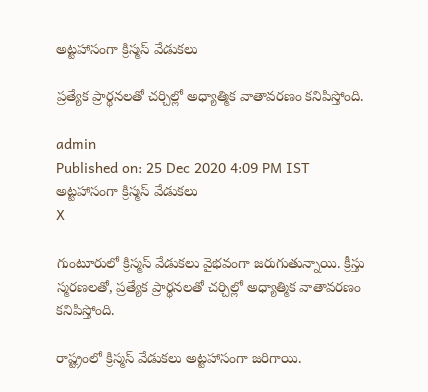అట్టహాసంగా క్రిస్మస్‌ వేడుకలు

ప్రత్యేక ప్రార్థనలతో చర్చిల్లో అధ్యాత్మిక వాతావరణం కనిపిస్తోంది.

admin
Published on: 25 Dec 2020 4:09 PM IST
అట్టహాసంగా క్రిస్మస్‌ వేడుకలు
X

గుంటూరులో క్రిస్మస్‌ వేడుకలు వైభవంగా జరుగుతున్నాయి. క్రీస్తు స్మరణలతో, ప్రత్యేక ప్రార్థనలతో చర్చిల్లో అధ్యాత్మిక వాతావరణం కనిపిస్తోంది.

రాష్ట్రంలో క్రిస్మస్‌ వేడుకలు అట్టహాసంగా జరిగాయి.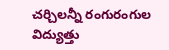చర్చిలన్నీ రంగురంగుల విద్యుత్తు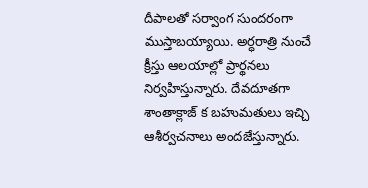దీపాలతో సర్వాంగ సుందరంగా ముస్తాబయ్యాయి. అర్ధరాత్రి నుంచే క్రీస్తు ఆలయాల్లో ప్రార్థనలు నిర్వహిస్తున్నారు. దేవదూతగా శాంతాక్లాజ్‌ క బహుమతులు ఇచ్చి ఆశీర్వచనాలు అందజేస్తున్నారు.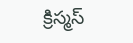క్రిస్మస్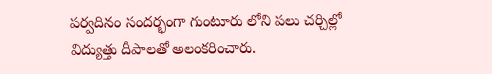పర్వదినం సందర్భంగా గుంటూరు లోని పలు చర్చిల్లో విద్యుత్తు దీపాలతో అలంకరించారు.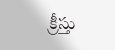క్రీస్తు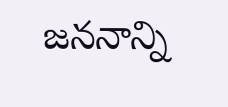జననాన్ని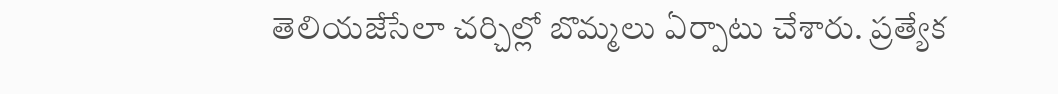తెలియజేసేలా చర్చిల్లో బొమ్మలు ఏర్పాటు చేశారు. ప్రత్యేక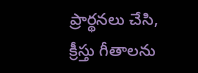ప్రార్థనలు చేసి, క్రీస్తు గీతాలను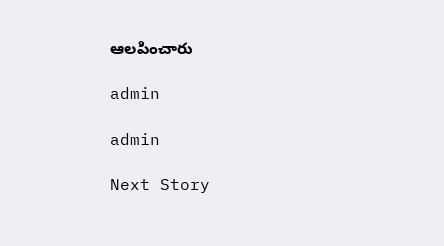ఆలపించారు

admin

admin

Next Story